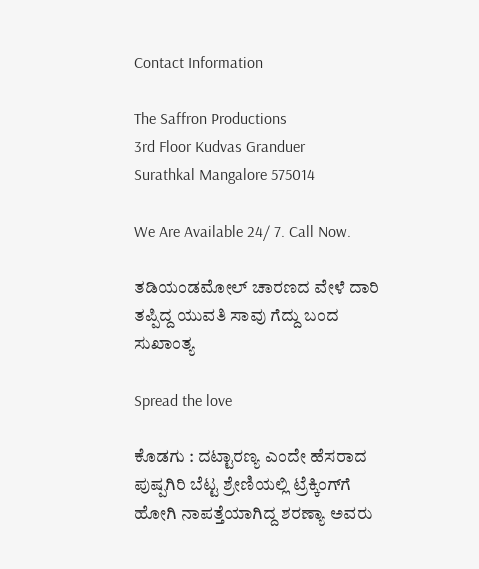Contact Information

The Saffron Productions
3rd Floor Kudvas Granduer
Surathkal Mangalore 575014

We Are Available 24/ 7. Call Now.

ತಡಿಯಂಡಮೋಲ್ ಚಾರಣದ ವೇಳೆ ದಾರಿ ತಪ್ಪಿದ್ದ ಯುವತಿ ಸಾವು ಗೆದ್ದು ಬಂದ ಸುಖಾಂತ್ಯ

Spread the love

ಕೊಡಗು : ದಟ್ಟಾರಣ್ಯ ಎಂದೇ ಹೆಸರಾದ ಪುಷ್ಪಗಿರಿ ಬೆಟ್ಟ ಶ್ರೇಣಿಯಲ್ಲಿ ಟ್ರೆಕ್ಕಿಂಗ್‌ಗೆ ಹೋಗಿ ನಾಪತ್ತೆಯಾಗಿದ್ದ ಶರಣ್ಯಾ ಅವರು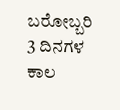ಬರೋಬ್ಬರಿ 3 ದಿನಗಳ ಕಾಲ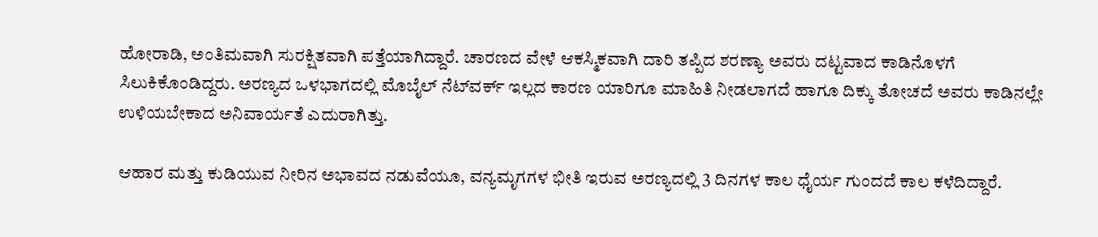ಹೋರಾಡಿ, ಅಂತಿಮವಾಗಿ ಸುರಕ್ಷಿತವಾಗಿ ಪತ್ತೆಯಾಗಿದ್ದಾರೆ. ಚಾರಣದ ವೇಳೆ ಆಕಸ್ಮಿಕವಾಗಿ ದಾರಿ ತಪ್ಪಿದ ಶರಣ್ಯಾ ಅವರು ದಟ್ಟವಾದ ಕಾಡಿನೊಳಗೆ ಸಿಲುಕಿಕೊಂಡಿದ್ದರು. ಅರಣ್ಯದ ಒಳಭಾಗದಲ್ಲಿ ಮೊಬೈಲ್ ನೆಟ್‌ವರ್ಕ್ ಇಲ್ಲದ ಕಾರಣ ಯಾರಿಗೂ ಮಾಹಿತಿ ನೀಡಲಾಗದೆ ಹಾಗೂ ದಿಕ್ಕು ತೋಚದೆ ಅವರು ಕಾಡಿನಲ್ಲೇ ಉಳಿಯಬೇಕಾದ ಅನಿವಾರ್ಯತೆ ಎದುರಾಗಿತ್ತು.

ಆಹಾರ ಮತ್ತು ಕುಡಿಯುವ ನೀರಿನ ಅಭಾವದ ನಡುವೆಯೂ, ವನ್ಯಮೃಗಗಳ ಭೀತಿ ಇರುವ ಅರಣ್ಯದಲ್ಲಿ 3 ದಿನಗಳ ಕಾಲ ಧೈರ್ಯ ಗುಂದದೆ ಕಾಲ ಕಳೆದಿದ್ದಾರೆ.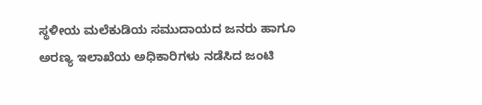ಸ್ಥಳೀಯ ಮಲೆಕುಡಿಯ ಸಮುದಾಯದ ಜನರು ಹಾಗೂ ಅರಣ್ಯ ಇಲಾಖೆಯ ಅಧಿಕಾರಿಗಳು ನಡೆಸಿದ ಜಂಟಿ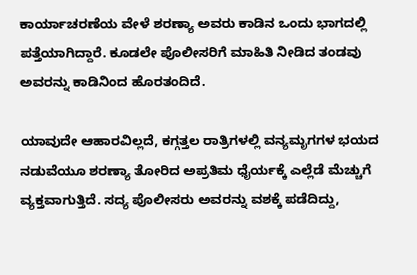ಕಾರ್ಯಾಚರಣೆಯ ವೇಳೆ ಶರಣ್ಯಾ ಅವರು ಕಾಡಿನ ಒಂದು ಭಾಗದಲ್ಲಿ ಪತ್ತೆಯಾಗಿದ್ದಾರೆ. ಕೂಡಲೇ ಪೊಲೀಸರಿಗೆ ಮಾಹಿತಿ ನೀಡಿದ ತಂಡವು ಅವರನ್ನು ಕಾಡಿನಿಂದ ಹೊರತಂದಿದೆ.

ಯಾವುದೇ ಆಹಾರವಿಲ್ಲದೆ, ಕಗ್ಗತ್ತಲ ರಾತ್ರಿಗಳಲ್ಲಿ ವನ್ಯಮೃಗಗಳ ಭಯದ ನಡುವೆಯೂ ಶರಣ್ಯಾ ತೋರಿದ ಅಪ್ರತಿಮ ಧೈರ್ಯಕ್ಕೆ ಎಲ್ಲೆಡೆ ಮೆಚ್ಚುಗೆ ವ್ಯಕ್ತವಾಗುತ್ತಿದೆ. ಸದ್ಯ ಪೊಲೀಸರು ಅವರನ್ನು ವಶಕ್ಕೆ ಪಡೆದಿದ್ದು,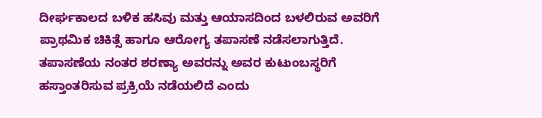ದೀರ್ಘಕಾಲದ ಬಳಿಕ ಹಸಿವು ಮತ್ತು ಆಯಾಸದಿಂದ ಬಳಲಿರುವ ಅವರಿಗೆ ಪ್ರಾಥಮಿಕ ಚಿಕಿತ್ಸೆ ಹಾಗೂ ಆರೋಗ್ಯ ತಪಾಸಣೆ ನಡೆಸಲಾಗುತ್ತಿದೆ. ತಪಾಸಣೆಯ ನಂತರ ಶರಣ್ಯಾ ಅವರನ್ನು ಅವರ ಕುಟುಂಬಸ್ಥರಿಗೆ ಹಸ್ತಾಂತರಿಸುವ ಪ್ರಕ್ರಿಯೆ ನಡೆಯಲಿದೆ ಎಂದು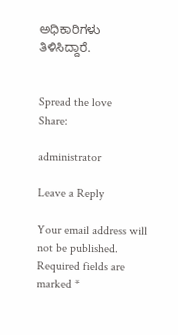ಅಧಿಕಾರಿಗಳು ತಿಳಿಸಿದ್ದಾರೆ.


Spread the love
Share:

administrator

Leave a Reply

Your email address will not be published. Required fields are marked *